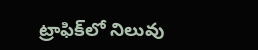ట్రాఫిక్‌లో నిలువు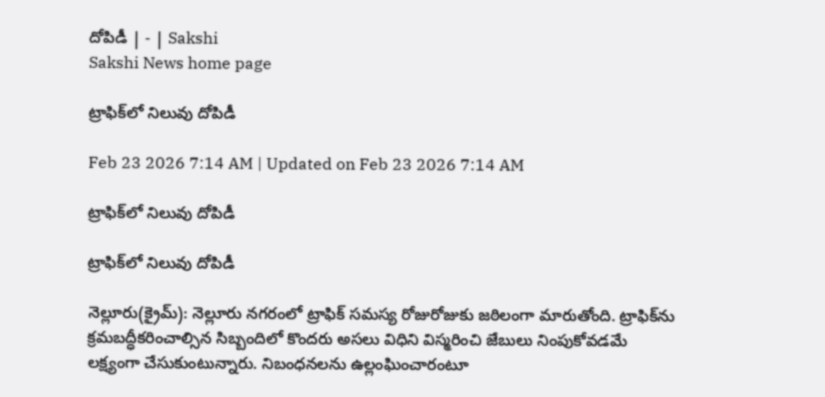దోపిడీ | - | Sakshi
Sakshi News home page

ట్రాఫిక్‌లో నిలువు దోపిడీ

Feb 23 2026 7:14 AM | Updated on Feb 23 2026 7:14 AM

ట్రాఫిక్‌లో నిలువు దోపిడీ

ట్రాఫిక్‌లో నిలువు దోపిడీ

నెల్లూరు(క్రైమ్‌): నెల్లూరు నగరంలో ట్రాఫిక్‌ సమస్య రోజురోజుకు జఠిలంగా మారుతోంది. ట్రాఫిక్‌ను క్రమబద్ధీకరించాల్సిన సిబ్బందిలో కొందరు అసలు విధిని విస్మరించి జేబులు నింపుకోవడమే లక్ష్యంగా చేసుకుంటున్నారు. నిబంధనలను ఉల్లంఘించారంటూ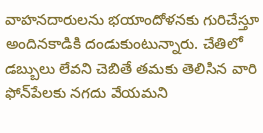వాహనదారులను భయాందోళనకు గురిచేస్తూ అందినకాడికి దండుకుంటున్నారు. చేతిలో డబ్బులు లేవని చెబితే తమకు తెలిసిన వారి ఫోన్‌పేలకు నగదు వేయమని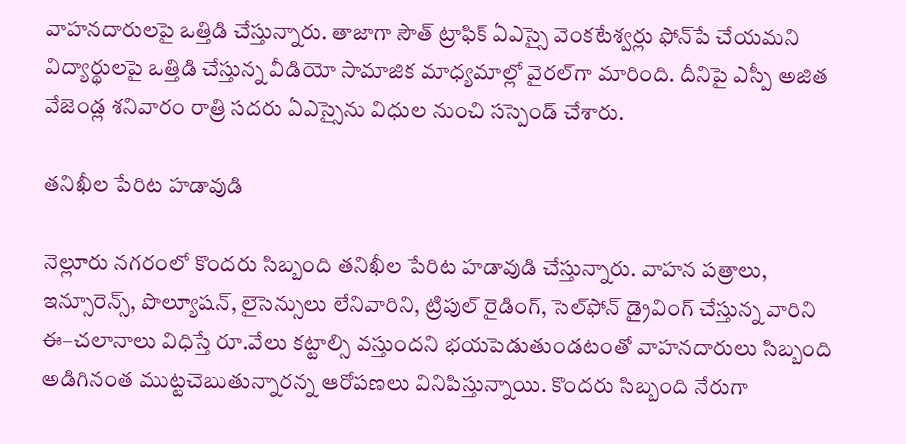వాహనదారులపై ఒత్తిడి చేస్తున్నారు. తాజాగా సౌత్‌ ట్రాఫిక్‌ ఏఎస్సై వెంకటేశ్వర్లు ఫోన్‌పే చేయమని విద్యార్థులపై ఒత్తిడి చేస్తున్న వీడియో సామాజిక మాధ్యమాల్లో వైరల్‌గా మారింది. దీనిపై ఎస్పీ అజిత వేజెండ్ల శనివారం రాత్రి సదరు ఏఎస్సైను విధుల నుంచి సస్పెండ్‌ చేశారు.

తనిఖీల పేరిట హడావుడి

నెల్లూరు నగరంలో కొందరు సిబ్బంది తనిఖీల పేరిట హడావుడి చేస్తున్నారు. వాహన పత్రాలు, ఇన్సూరెన్స్‌, పొల్యూషన్‌, లైసెన్సులు లేనివారిని, ట్రిపుల్‌ రైడింగ్‌, సెల్‌ఫోన్‌ డ్రైవింగ్‌ చేస్తున్న వారిని ఈ–చలానాలు విధిస్తే రూ.వేలు కట్టాల్సి వస్తుందని భయపెడుతుండటంతో వాహనదారులు సిబ్బంది అడిగినంత ముట్టచెబుతున్నారన్న ఆరోపణలు వినిపిస్తున్నాయి. కొందరు సిబ్బంది నేరుగా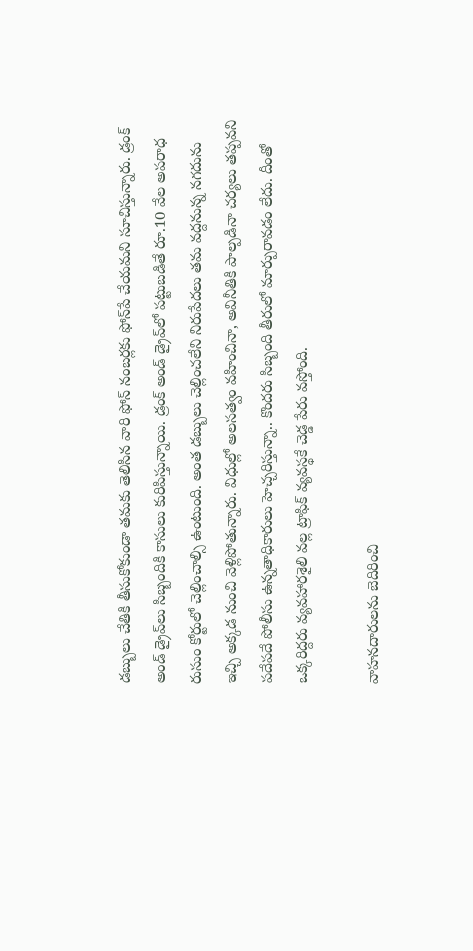డబ్బులు చేతికి తీసుకోకుండా తమకు తెలిసిన వారి ఫోన్‌ నంబర్లకు ఫోన్‌పే చేయమని సూచిస్తున్నారు. డ్రంక్‌ అండ్‌ డ్రైవ్‌లు సిబ్బందికి కాసులు కురిపిస్తున్నాయి. డ్రంక్‌ అండ్‌ డ్రైవ్‌లో పట్టుబడితే రూ.10 వేల అపరాధ రుసుం కోర్టులో చెల్లించాల్సి ఉంటుంది. అంత డబ్బులు చెల్లించలేని నిరుపేదలు తమ వద్దనున్న నగదును ఇచ్చి అక్కడ నుంచి వెళ్లిపోతున్నారు. విధుల్లో అలసత్వం వహించినా, అవినీతికి పాల్పడినా చర్యలు తప్పవని పదేపదే పోలీసు ఉన్నతాధికారులు హెచ్చరిస్తున్నా.. కొందరు సిబ్బంది తీరులో మార్పురావడం లేదు. దీంతో ఒక్కరిద్దరు వ్యవహారశైలి వల్ల ట్రాఫిక్‌ వ్యవస్థకే చెడ్డ పేరు వస్తోంది.

వాహనదారులను బెదిరించి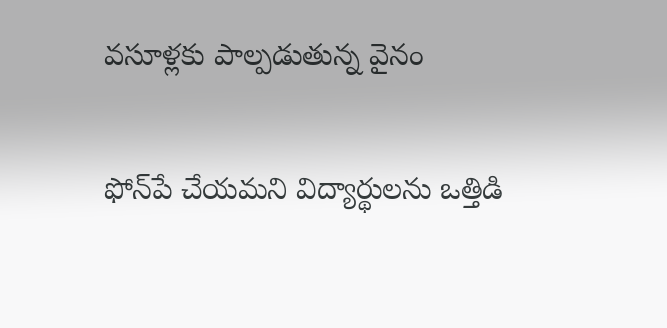వసూళ్లకు పాల్పడుతున్న వైనం

ఫోన్‌పే చేయమని విద్యార్థులను ఒత్తిడి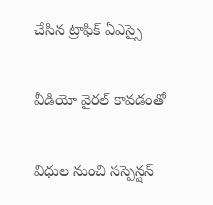చేసిన ట్రాఫిక్‌ ఏఎస్సై

వీడియో వైరల్‌ కావడంతో

విధుల నుంచి సస్పెన్షన్‌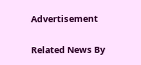Advertisement

Related News By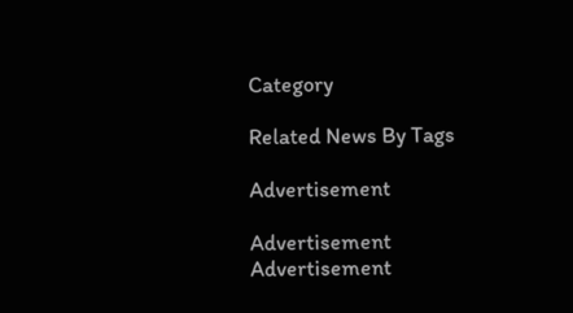Category

Related News By Tags

Advertisement

Advertisement
Advertisement